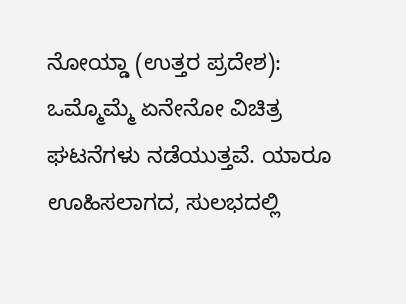ನೋಯ್ಡಾ (ಉತ್ತರ ಪ್ರದೇಶ): ಒಮ್ಮೊಮ್ಮೆ ಏನೇನೋ ವಿಚಿತ್ರ ಘಟನೆಗಳು ನಡೆಯುತ್ತವೆ. ಯಾರೂ ಊಹಿಸಲಾಗದ, ಸುಲಭದಲ್ಲಿ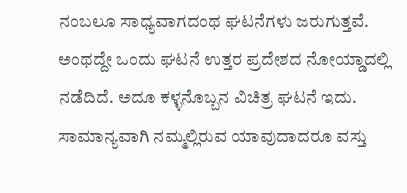ನಂಬಲೂ ಸಾಧ್ಯವಾಗದಂಥ ಘಟನೆಗಳು ಜರುಗುತ್ತವೆ. ಅಂಥದ್ದೇ ಒಂದು ಘಟನೆ ಉತ್ತರ ಪ್ರದೇಶದ ನೋಯ್ಡಾದಲ್ಲಿ ನಡೆದಿದೆ. ಅದೂ ಕಳ್ಳನೊಬ್ಬನ ವಿಚಿತ್ರ ಘಟನೆ ಇದು.
ಸಾಮಾನ್ಯವಾಗಿ ನಮ್ಮಲ್ಲಿರುವ ಯಾವುದಾದರೂ ವಸ್ತು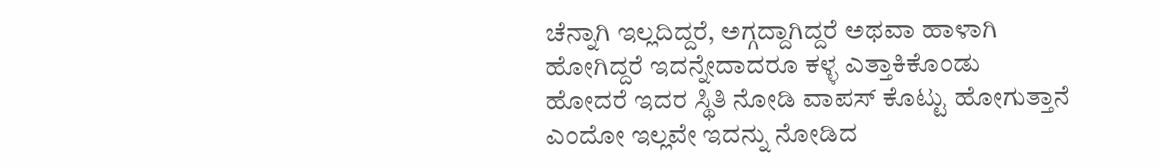ಚೆನ್ನಾಗಿ ಇಲ್ಲದಿದ್ದರೆ, ಅಗ್ಗದ್ದಾಗಿದ್ದರೆ ಅಥವಾ ಹಾಳಾಗಿ ಹೋಗಿದ್ದರೆ ಇದನ್ನೇದಾದರೂ ಕಳ್ಳ ಎತ್ತಾಕಿಕೊಂಡು ಹೋದರೆ ಇದರ ಸ್ಥಿತಿ ನೋಡಿ ವಾಪಸ್ ಕೊಟ್ಟು ಹೋಗುತ್ತಾನೆ ಎಂದೋ ಇಲ್ಲವೇ ಇದನ್ನು ನೋಡಿದ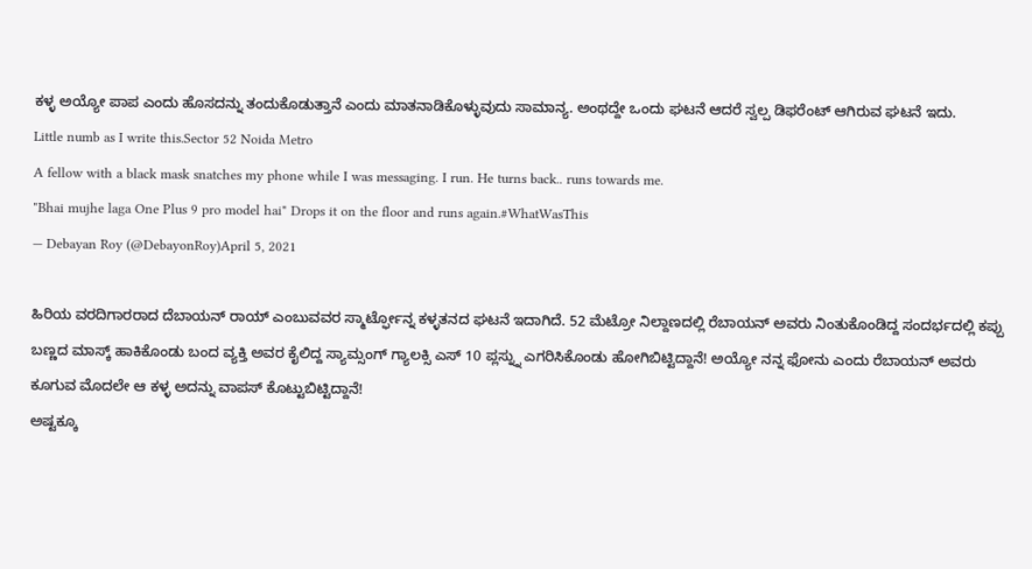ಕಳ್ಳ ಅಯ್ಯೋ ಪಾಪ ಎಂದು ಹೊಸದನ್ನು ತಂದುಕೊಡುತ್ತಾನೆ ಎಂದು ಮಾತನಾಡಿಕೊಳ್ಳುವುದು ಸಾಮಾನ್ಯ. ಅಂಥದ್ದೇ ಒಂದು ಘಟನೆ ಆದರೆ ಸ್ವಲ್ಪ ಡಿಫರೆಂಟ್ ಆಗಿರುವ ಘಟನೆ ಇದು.
Little numb as I write this.Sector 52 Noida Metro
A fellow with a black mask snatches my phone while I was messaging. I run. He turns back.. runs towards me.
"Bhai mujhe laga One Plus 9 pro model hai" Drops it on the floor and runs again.#WhatWasThis
— Debayan Roy (@DebayonRoy)April 5, 2021

ಹಿರಿಯ ವರದಿಗಾರರಾದ ದೆಬಾಯನ್ ರಾಯ್ ಎಂಬುವವರ ಸ್ಮಾರ್ಟ್ಫೋನ್ನ ಕಳ್ಳತನದ ಘಟನೆ ಇದಾಗಿದೆ. 52 ಮೆಟ್ರೋ ನಿಲ್ದಾಣದಲ್ಲಿ ರೆಬಾಯನ್ ಅವರು ನಿಂತುಕೊಂಡಿದ್ದ ಸಂದರ್ಭದಲ್ಲಿ ಕಪ್ಪು ಬಣ್ಣದ ಮಾಸ್ಕ್ ಹಾಕಿಕೊಂಡು ಬಂದ ವ್ಯಕ್ತಿ ಅವರ ಕೈಲಿದ್ದ ಸ್ಯಾಮ್ಸಂಗ್ ಗ್ಯಾಲಕ್ಸಿ ಎಸ್ 10 ಪ್ಲಸ್ನ್ನು ಎಗರಿಸಿಕೊಂಡು ಹೋಗಿಬಿಟ್ಟಿದ್ದಾನೆ! ಅಯ್ಯೋ ನನ್ನ ಫೋನು ಎಂದು ರೆಬಾಯನ್ ಅವರು ಕೂಗುವ ಮೊದಲೇ ಆ ಕಳ್ಳ ಅದನ್ನು ವಾಪಸ್ ಕೊಟ್ಟುಬಿಟ್ಟಿದ್ದಾನೆ!
ಅಷ್ಟಕ್ಕೂ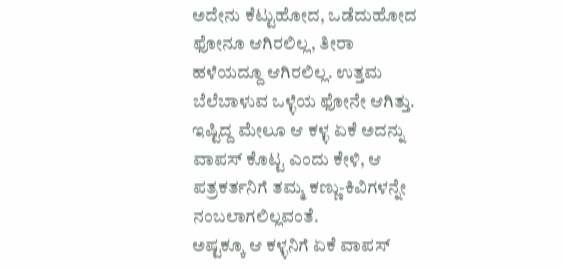ಅದೇನು ಕೆಟ್ಟುಹೋದ, ಒಡೆದುಹೋದ ಫೋನೂ ಆಗಿರಲಿಲ್ಲ, ತೀರಾ ಹಳೆಯದ್ದೂ ಆಗಿರಲಿಲ್ಲ. ಉತ್ತಮ ಬೆಲೆಬಾಳುವ ಒಳ್ಳೆಯ ಫೋನೇ ಆಗಿತ್ತು. ಇಷ್ಟಿದ್ದ ಮೇಲೂ ಆ ಕಳ್ಳ ಏಕೆ ಅದನ್ನು ವಾಪಸ್ ಕೊಟ್ಟ ಎಂದು ಕೇಳಿ, ಆ ಪತ್ರಕರ್ತನಿಗೆ ತಮ್ಮ ಕಣ್ಣು-ಕಿವಿಗಳನ್ನೇ ನಂಬಲಾಗಲಿಲ್ಲವಂತೆ.
ಅಷ್ಟಕ್ಕೂ ಆ ಕಳ್ಳನಿಗೆ ಏಕೆ ವಾಪಸ್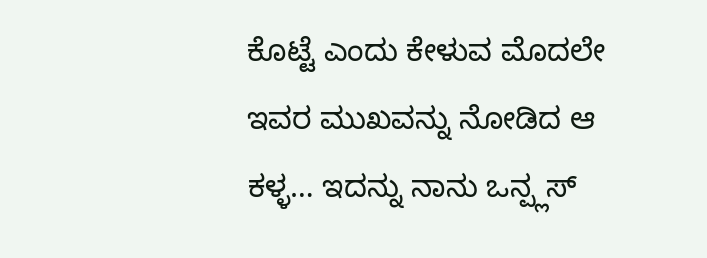ಕೊಟ್ಟೆ ಎಂದು ಕೇಳುವ ಮೊದಲೇ ಇವರ ಮುಖವನ್ನು ನೋಡಿದ ಆ ಕಳ್ಳ… ಇದನ್ನು ನಾನು ಒನ್ಪ್ಲಸ್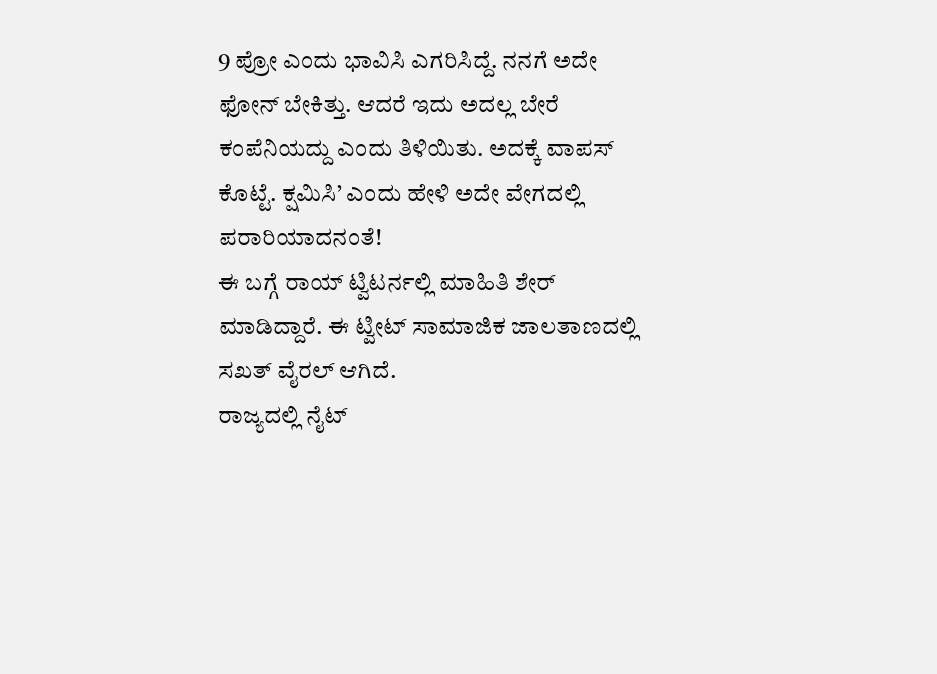9 ಪ್ರೋ ಎಂದು ಭಾವಿಸಿ ಎಗರಿಸಿದ್ದೆ. ನನಗೆ ಅದೇ ಫೋನ್ ಬೇಕಿತ್ತು. ಆದರೆ ಇದು ಅದಲ್ಲ ಬೇರೆ ಕಂಪೆನಿಯದ್ದು ಎಂದು ತಿಳಿಯಿತು. ಅದಕ್ಕೆ ವಾಪಸ್ ಕೊಟ್ಟೆ. ಕ್ಷಮಿಸಿ’ ಎಂದು ಹೇಳಿ ಅದೇ ವೇಗದಲ್ಲಿ ಪರಾರಿಯಾದನಂತೆ!
ಈ ಬಗ್ಗೆ ರಾಯ್ ಟ್ವಿಟರ್ನಲ್ಲಿ ಮಾಹಿತಿ ಶೇರ್ ಮಾಡಿದ್ದಾರೆ. ಈ ಟ್ವೀಟ್ ಸಾಮಾಜಿಕ ಜಾಲತಾಣದಲ್ಲಿ ಸಖತ್ ವೈರಲ್ ಆಗಿದೆ.
ರಾಜ್ಯದಲ್ಲಿ ನೈಟ್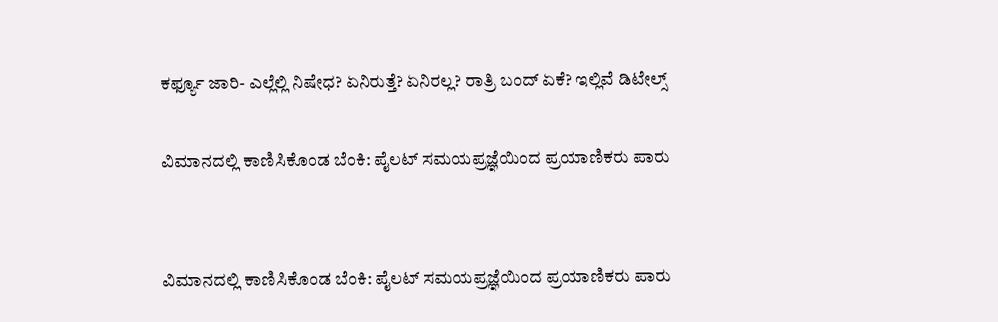ಕರ್ಫ್ಯೂ ಜಾರಿ- ಎಲ್ಲೆಲ್ಲಿ ನಿಷೇಧ? ಏನಿರುತ್ತೆ? ಏನಿರಲ್ಲ? ರಾತ್ರಿ ಬಂದ್ ಏಕೆ? ಇಲ್ಲಿವೆ ಡಿಟೇಲ್ಸ್

ವಿಮಾನದಲ್ಲಿ ಕಾಣಿಸಿಕೊಂಡ ಬೆಂಕಿ: ಪೈಲಟ್ ಸಮಯಪ್ರಜ್ಞೆಯಿಂದ ಪ್ರಯಾಣಿಕರು ಪಾರು


ವಿಮಾನದಲ್ಲಿ ಕಾಣಿಸಿಕೊಂಡ ಬೆಂಕಿ: ಪೈಲಟ್ ಸಮಯಪ್ರಜ್ಞೆಯಿಂದ ಪ್ರಯಾಣಿಕರು ಪಾರು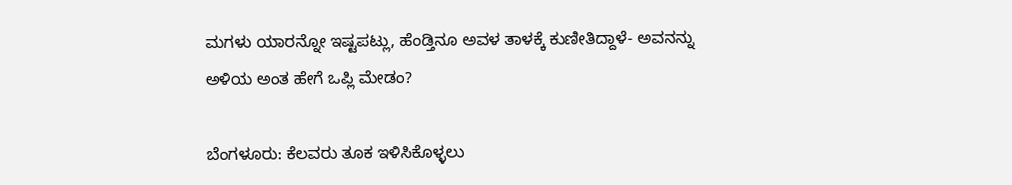ಮಗಳು ಯಾರನ್ನೋ ಇಷ್ಟಪಟ್ಲು, ಹೆಂಡ್ತಿನೂ ಅವಳ ತಾಳಕ್ಕೆ ಕುಣೀತಿದ್ದಾಳೆ- ಅವನನ್ನು ಅಳಿಯ ಅಂತ ಹೇಗೆ ಒಪ್ಲಿ ಮೇಡಂ?

ಬೆಂಗಳೂರು: ಕೆಲವರು ತೂಕ ಇಳಿಸಿಕೊಳ್ಳಲು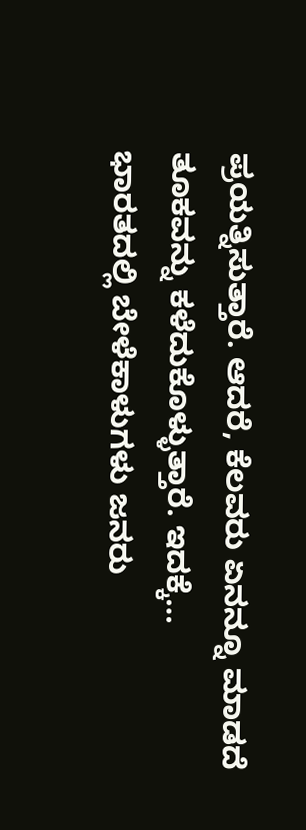ಪ್ರಯತ್ನಿಸುತ್ತಾರೆ. ಆದರೆ, ಕೆಲವರು ಏನನ್ನೂ ಮಾಡದೆ ತೂಕವನ್ನು ಕಳೆದುಕೊಳ್ಳುತ್ತಾರೆ. ಇದಕ್ಕೆ…
ಭಾರತದಲ್ಲಿ ಬೇಳೆಕಾಳುಗಳು ಜನರು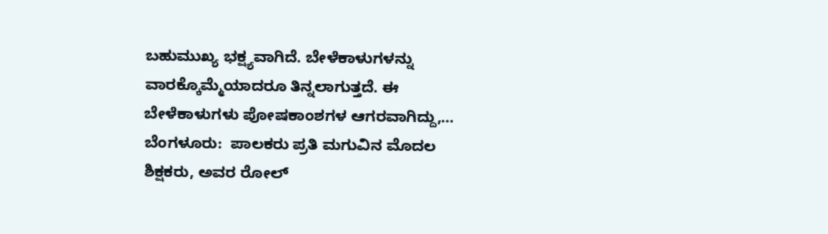ಬಹುಮುಖ್ಯ ಭಕ್ಷ್ಯವಾಗಿದೆ. ಬೇಳೆಕಾಳುಗಳನ್ನು ವಾರಕ್ಕೊಮ್ಮೆಯಾದರೂ ತಿನ್ನಲಾಗುತ್ತದೆ. ಈ ಬೇಳೆಕಾಳುಗಳು ಪೋಷಕಾಂಶಗಳ ಆಗರವಾಗಿದ್ದು,…
ಬೆಂಗಳೂರು:  ಪಾಲಕರು ಪ್ರತಿ ಮಗುವಿನ ಮೊದಲ ಶಿಕ್ಷಕರು, ಅವರ ರೋಲ್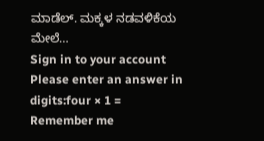ಮಾಡೆಲ್. ಮಕ್ಕಳ ನಡವಳಿಕೆಯ ಮೇಲೆ…
Sign in to your account
Please enter an answer in digits:four × 1 =
Remember me